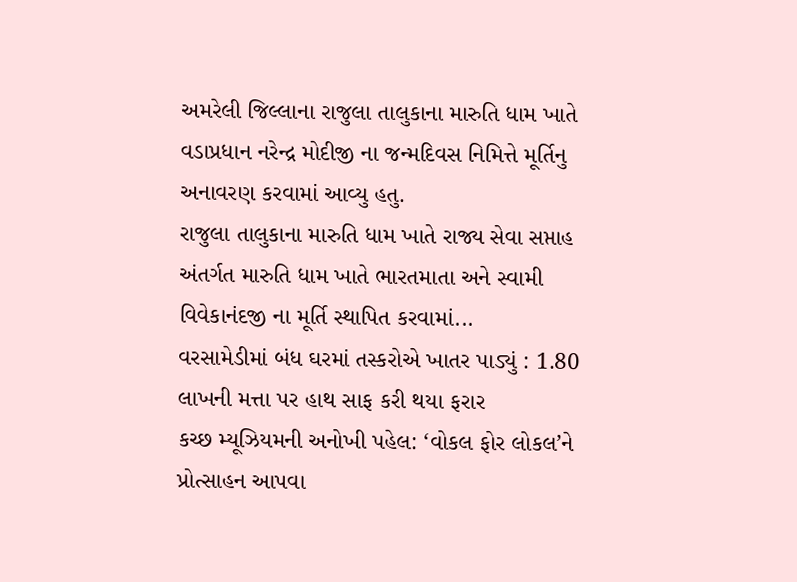અમરેલી જિલ્લાના રાજુલા તાલુકાના મારુતિ ધામ ખાતે વડાપ્રધાન નરેન્દ્ર મોદીજી ના જન્મદિવસ નિમિત્તે મૂર્તિનુ અનાવરણ કરવામાં આવ્યુ હતુ.
રાજુલા તાલુકાના મારુતિ ધામ ખાતે રાજ્ય સેવા સપ્તાહ અંતર્ગત મારુતિ ધામ ખાતે ભારતમાતા અને સ્વામી વિવેકાનંદજી ના મૂર્તિ સ્થાપિત કરવામાં...
વરસામેડીમાં બંધ ઘરમાં તસ્કરોએ ખાતર પાડ્યું : 1.80 લાખની મત્તા પર હાથ સાફ કરી થયા ફરાર
કચ્છ મ્યૂઝિયમની અનોખી પહેલ: ‘વોકલ ફોર લોકલ’ને પ્રોત્સાહન આપવા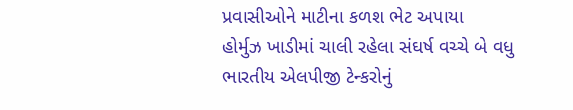પ્રવાસીઓને માટીના કળશ ભેટ અપાયા
હોર્મુઝ ખાડીમાં ચાલી રહેલા સંઘર્ષ વચ્ચે બે વધુ ભારતીય એલપીજી ટેન્કરોનું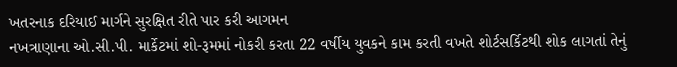ખતરનાક દરિયાઈ માર્ગને સુરક્ષિત રીતે પાર કરી આગમન
નખત્રાણાના ઓ.સી.પી. માર્કેટમાં શો-રૂમમાં નોકરી કરતા 22 વર્ષીય યુવકને કામ કરતી વખતે શોર્ટસર્કિટથી શોક લાગતાં તેનું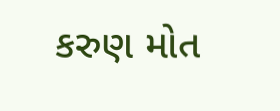કરુણ મોત